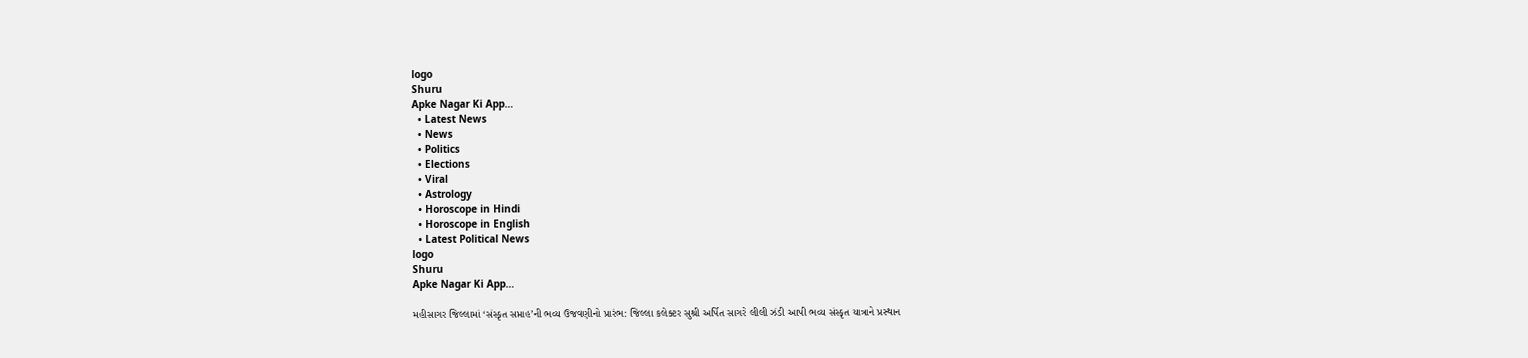logo
Shuru
Apke Nagar Ki App…
  • Latest News
  • News
  • Politics
  • Elections
  • Viral
  • Astrology
  • Horoscope in Hindi
  • Horoscope in English
  • Latest Political News
logo
Shuru
Apke Nagar Ki App…

મહીસાગર જિલ્લામાં ‘સંસ્કૃત સપ્તાહ’ની ભવ્ય ઉજવણીનો પ્રારંભ: જિલ્લા કલેક્ટર સુશ્રી અર્પિત સાગરે લીલી ઝંડી આપી ભવ્ય સંસ્કૃત યાત્રાને પ્રસ્થાન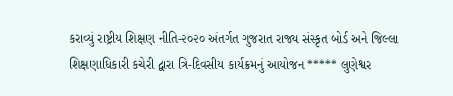કરાવ્યું રાષ્ટ્રીય શિક્ષણ નીતિ-૨૦૨૦ અંતર્ગત ગુજરાત રાજ્ય સંસ્કૃત બોર્ડ અને જિલ્લા શિક્ષણાધિકારી કચેરી દ્વારા ત્રિ-દિવસીય કાર્યક્રમનું આયોજન ***** લુણેશ્વર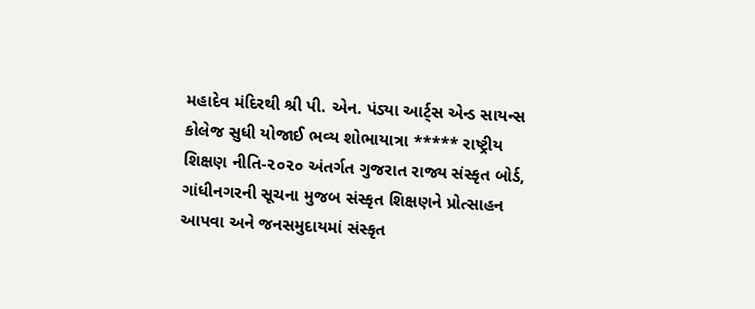મહાદેવ મંદિરથી શ્રી પી. એન. પંડ્યા આર્ટ્સ એન્ડ સાયન્સ કોલેજ સુધી યોજાઈ ભવ્ય શોભાયાત્રા ***** રાષ્ટ્રીય શિક્ષણ નીતિ-૨૦૨૦ અંતર્ગત ગુજરાત રાજ્ય સંસ્કૃત બોર્ડ, ગાંધીનગરની સૂચના મુજબ સંસ્કૃત શિક્ષણને પ્રોત્સાહન આપવા અને જનસમુદાયમાં સંસ્કૃત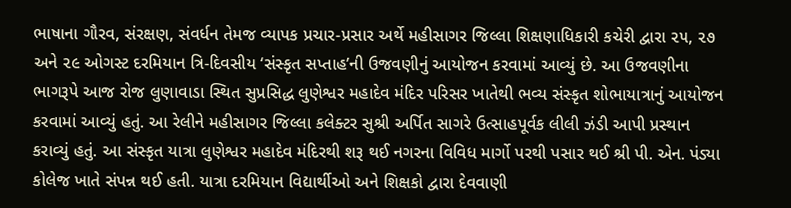ભાષાના ગૌરવ, સંરક્ષણ, સંવર્ધન તેમજ વ્યાપક પ્રચાર-પ્રસાર અર્થે મહીસાગર જિલ્લા શિક્ષણાધિકારી કચેરી દ્વારા ૨૫, ૨૭ અને ૨૯ ઓગસ્ટ દરમિયાન ત્રિ-દિવસીય ‘સંસ્કૃત સપ્તાહ’ની ઉજવણીનું આયોજન કરવામાં આવ્યું છે. આ ઉજવણીના ભાગરૂપે આજ રોજ લુણાવાડા સ્થિત સુપ્રસિદ્ધ લુણેશ્વર મહાદેવ મંદિર પરિસર ખાતેથી ભવ્ય સંસ્કૃત શોભાયાત્રાનું આયોજન કરવામાં આવ્યું હતું. આ રેલીને મહીસાગર જિલ્લા કલેક્ટર સુશ્રી અર્પિત સાગરે ઉત્સાહપૂર્વક લીલી ઝંડી આપી પ્રસ્થાન કરાવ્યું હતું. આ સંસ્કૃત યાત્રા લુણેશ્વર મહાદેવ મંદિરથી શરૂ થઈ નગરના વિવિધ માર્ગો પરથી પસાર થઈ શ્રી પી. એન. પંડ્યા કોલેજ ખાતે સંપન્ન થઈ હતી. યાત્રા દરમિયાન વિદ્યાર્થીઓ અને શિક્ષકો દ્વારા દેવવાણી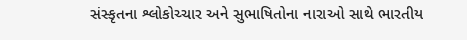સંસ્કૃતના શ્લોકોચ્ચાર અને સુભાષિતોના નારાઓ સાથે ભારતીય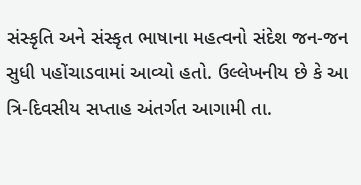સંસ્કૃતિ અને સંસ્કૃત ભાષાના મહત્વનો સંદેશ જન-જન સુધી પહોંચાડવામાં આવ્યો હતો. ઉલ્લેખનીય છે કે આ ત્રિ-દિવસીય સપ્તાહ અંતર્ગત આગામી તા.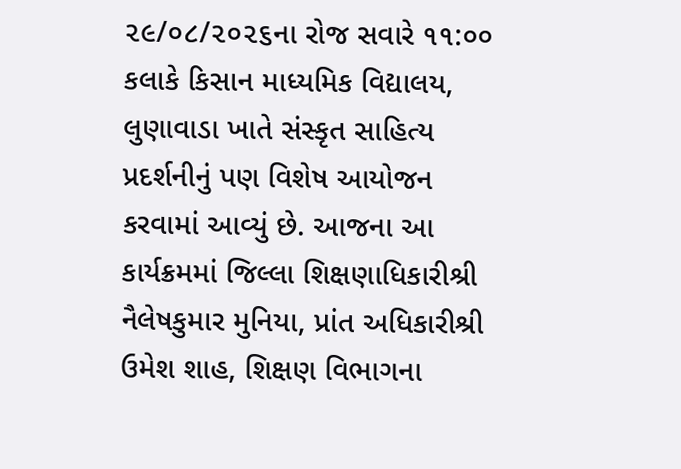૨૯/૦૮/૨૦૨૬ના રોજ સવારે ૧૧:૦૦ કલાકે કિસાન માધ્યમિક વિદ્યાલય, લુણાવાડા ખાતે સંસ્કૃત સાહિત્ય પ્રદર્શનીનું પણ વિશેષ આયોજન કરવામાં આવ્યું છે. આજના આ કાર્યક્રમમાં જિલ્લા શિક્ષણાધિકારીશ્રી નૈલેષકુમાર મુનિયા, પ્રાંત અધિકારીશ્રી ઉમેશ શાહ, શિક્ષણ વિભાગના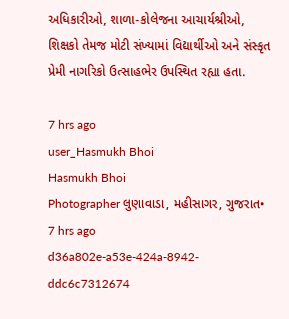અધિકારીઓ, શાળા-કોલેજના આચાર્યશ્રીઓ, શિક્ષકો તેમજ મોટી સંખ્યામાં વિદ્યાર્થીઓ અને સંસ્કૃત પ્રેમી નાગરિકો ઉત્સાહભેર ઉપસ્થિત રહ્યા હતા.

7 hrs ago
user_Hasmukh Bhoi
Hasmukh Bhoi
Photographer લુણાવાડા, મહીસાગર, ગુજરાત•
7 hrs ago
d36a802e-a53e-424a-8942-ddc6c7312674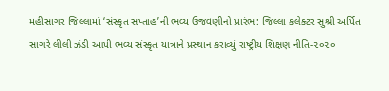મહીસાગર જિલ્લામાં ‘સંસ્કૃત સપ્તાહ’ની ભવ્ય ઉજવણીનો પ્રારંભ: જિલ્લા કલેક્ટર સુશ્રી અર્પિત સાગરે લીલી ઝંડી આપી ભવ્ય સંસ્કૃત યાત્રાને પ્રસ્થાન કરાવ્યું રાષ્ટ્રીય શિક્ષણ નીતિ-૨૦૨૦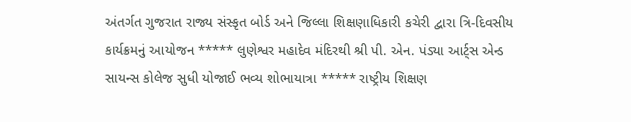અંતર્ગત ગુજરાત રાજ્ય સંસ્કૃત બોર્ડ અને જિલ્લા શિક્ષણાધિકારી કચેરી દ્વારા ત્રિ-દિવસીય કાર્યક્રમનું આયોજન ***** લુણેશ્વર મહાદેવ મંદિરથી શ્રી પી. એન. પંડ્યા આર્ટ્સ એન્ડ સાયન્સ કોલેજ સુધી યોજાઈ ભવ્ય શોભાયાત્રા ***** રાષ્ટ્રીય શિક્ષણ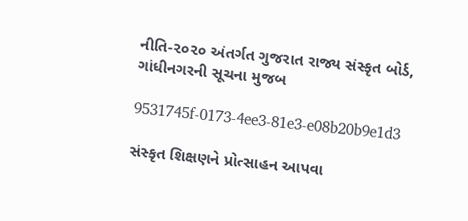નીતિ-૨૦૨૦ અંતર્ગત ગુજરાત રાજ્ય સંસ્કૃત બોર્ડ, ગાંધીનગરની સૂચના મુજબ

9531745f-0173-4ee3-81e3-e08b20b9e1d3

સંસ્કૃત શિક્ષણને પ્રોત્સાહન આપવા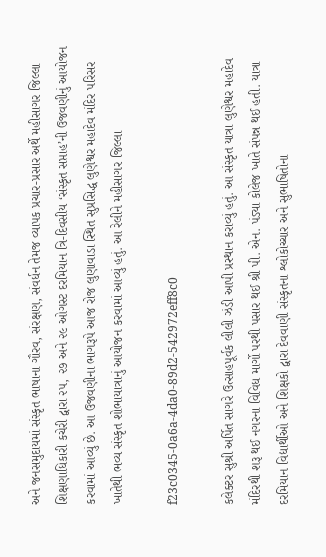અને જનસમુદાયમાં સંસ્કૃત ભાષાના ગૌરવ, સંરક્ષણ, સંવર્ધન તેમજ વ્યાપક પ્રચાર-પ્રસાર અર્થે મહીસાગર જિલ્લા શિક્ષણાધિકારી કચેરી દ્વારા ૨૫, ૨૭ અને ૨૯ ઓગસ્ટ દરમિયાન ત્રિ-દિવસીય ‘સંસ્કૃત સપ્તાહ’ની ઉજવણીનું આયોજન કરવામાં આવ્યું છે. આ ઉજવણીના ભાગરૂપે આજ રોજ લુણાવાડા સ્થિત સુપ્રસિદ્ધ લુણેશ્વર મહાદેવ મંદિર પરિસર ખાતેથી ભવ્ય સંસ્કૃત શોભાયાત્રાનું આયોજન કરવામાં આવ્યું હતું. આ રેલીને મહીસાગર જિલ્લા

f23c0345-0a6a-4da0-89d2-542972eff8c0

કલેક્ટર સુશ્રી અર્પિત સાગરે ઉત્સાહપૂર્વક લીલી ઝંડી આપી પ્રસ્થાન કરાવ્યું હતું. આ સંસ્કૃત યાત્રા લુણેશ્વર મહાદેવ મંદિરથી શરૂ થઈ નગરના વિવિધ માર્ગો પરથી પસાર થઈ શ્રી પી. એન. પંડ્યા કોલેજ ખાતે સંપન્ન થઈ હતી. યાત્રા દરમિયાન વિદ્યાર્થીઓ અને શિક્ષકો દ્વારા દેવવાણી સંસ્કૃતના શ્લોકોચ્ચાર અને સુભાષિતોના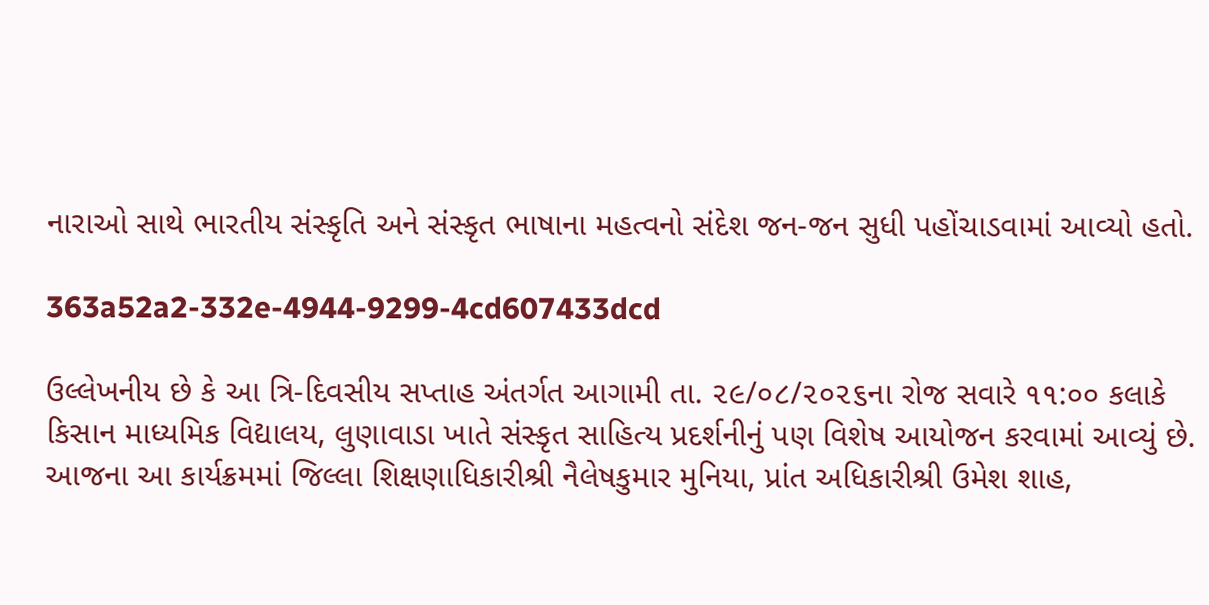નારાઓ સાથે ભારતીય સંસ્કૃતિ અને સંસ્કૃત ભાષાના મહત્વનો સંદેશ જન-જન સુધી પહોંચાડવામાં આવ્યો હતો.

363a52a2-332e-4944-9299-4cd607433dcd

ઉલ્લેખનીય છે કે આ ત્રિ-દિવસીય સપ્તાહ અંતર્ગત આગામી તા. ૨૯/૦૮/૨૦૨૬ના રોજ સવારે ૧૧:૦૦ કલાકે કિસાન માધ્યમિક વિદ્યાલય, લુણાવાડા ખાતે સંસ્કૃત સાહિત્ય પ્રદર્શનીનું પણ વિશેષ આયોજન કરવામાં આવ્યું છે. આજના આ કાર્યક્રમમાં જિલ્લા શિક્ષણાધિકારીશ્રી નૈલેષકુમાર મુનિયા, પ્રાંત અધિકારીશ્રી ઉમેશ શાહ,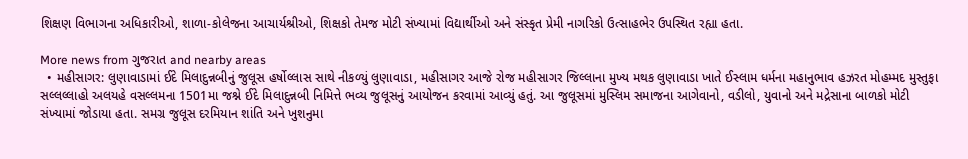શિક્ષણ વિભાગના અધિકારીઓ, શાળા-કોલેજના આચાર્યશ્રીઓ, શિક્ષકો તેમજ મોટી સંખ્યામાં વિદ્યાર્થીઓ અને સંસ્કૃત પ્રેમી નાગરિકો ઉત્સાહભેર ઉપસ્થિત રહ્યા હતા.

More news from ગુજરાત and nearby areas
  • મહીસાગર: લુણાવાડામાં ઈદે મિલાદુન્નબીનું જુલૂસ હર્ષોલ્લાસ સાથે નીકળ્યું લુણાવાડા, મહીસાગર આજે રોજ મહીસાગર જિલ્લાના મુખ્ય મથક લુણાવાડા ખાતે ઈસ્લામ ધર્મના મહાનુભાવ હઝરત મોહમ્મદ મુસ્તુફા સલ્લલ્લાહો અલયહે વસલ્લમના 1501મા જશ્ને ઈદે મિલાદુન્નબી નિમિત્તે ભવ્ય જુલૂસનું આયોજન કરવામાં આવ્યું હતું. આ જુલૂસમાં મુસ્લિમ સમાજના આગેવાનો, વડીલો, યુવાનો અને મદ્રેસાના બાળકો મોટી સંખ્યામાં જોડાયા હતા. સમગ્ર જુલૂસ દરમિયાન શાંતિ અને ખુશનુમા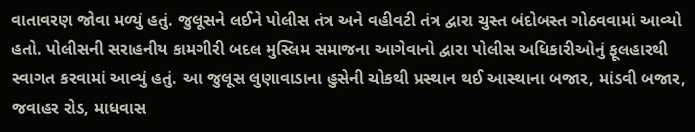વાતાવરણ જોવા મળ્યું હતું. જુલૂસને લઈને પોલીસ તંત્ર અને વહીવટી તંત્ર દ્વારા ચુસ્ત બંદોબસ્ત ગોઠવવામાં આવ્યો હતો. પોલીસની સરાહનીય કામગીરી બદલ મુસ્લિમ સમાજના આગેવાનો દ્વારા પોલીસ અધિકારીઓનું ફૂલહારથી સ્વાગત કરવામાં આવ્યું હતું. આ જુલૂસ લુણાવાડાના હુસેની ચોકથી પ્રસ્થાન થઈ આસ્થાના બજાર, માંડવી બજાર, જવાહર રોડ, માધવાસ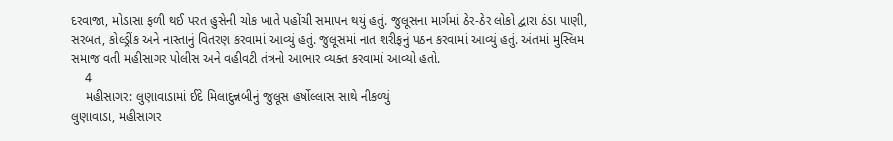દરવાજા, મોડાસા ફળી થઈ પરત હુસેની ચોક ખાતે પહોંચી સમાપન થયું હતું. જુલૂસના માર્ગમાં ઠેર-ઠેર લોકો દ્વારા ઠંડા પાણી, સરબત, કોલ્ડ્રીંક અને નાસ્તાનું વિતરણ કરવામાં આવ્યું હતું. જુલૂસમાં નાત શરીફનું પઠન કરવામાં આવ્યું હતું. અંતમાં મુસ્લિમ સમાજ વતી મહીસાગર પોલીસ અને વહીવટી તંત્રનો આભાર વ્યક્ત કરવામાં આવ્યો હતો.
    4
    મહીસાગર: લુણાવાડામાં ઈદે મિલાદુન્નબીનું જુલૂસ હર્ષોલ્લાસ સાથે નીકળ્યું
લુણાવાડા, મહીસાગર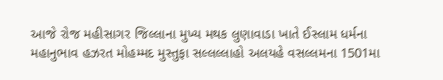આજે રોજ મહીસાગર જિલ્લાના મુખ્ય મથક લુણાવાડા ખાતે ઈસ્લામ ધર્મના મહાનુભાવ હઝરત મોહમ્મદ મુસ્તુફા સલ્લલ્લાહો અલયહે વસલ્લમના 1501મા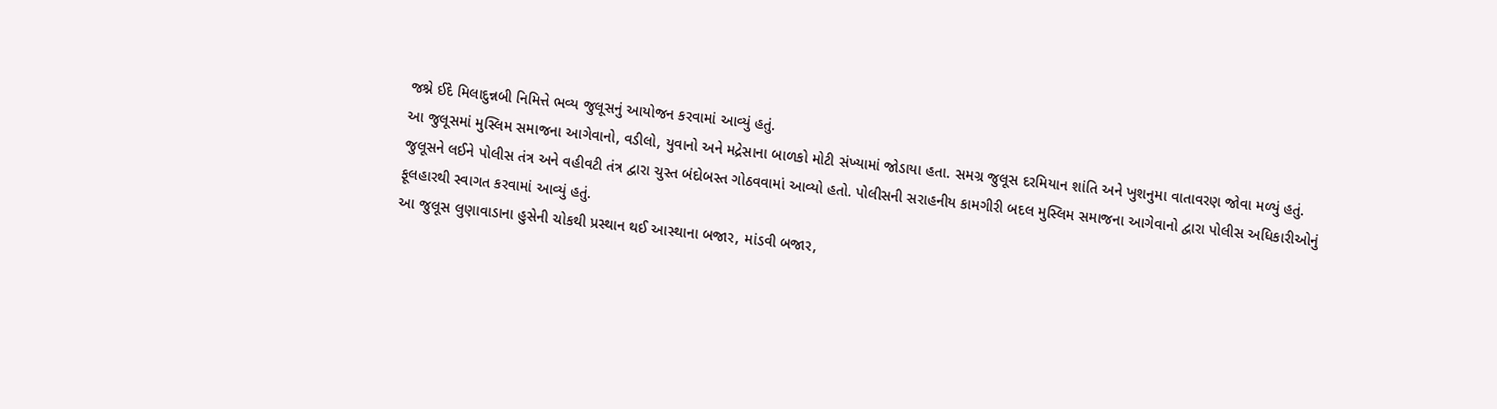જશ્ને ઈદે મિલાદુન્નબી નિમિત્તે ભવ્ય જુલૂસનું આયોજન કરવામાં આવ્યું હતું.
આ જુલૂસમાં મુસ્લિમ સમાજના આગેવાનો, વડીલો, યુવાનો અને મદ્રેસાના બાળકો મોટી સંખ્યામાં જોડાયા હતા. સમગ્ર જુલૂસ દરમિયાન શાંતિ અને ખુશનુમા વાતાવરણ જોવા મળ્યું હતું.
જુલૂસને લઈને પોલીસ તંત્ર અને વહીવટી તંત્ર દ્વારા ચુસ્ત બંદોબસ્ત ગોઠવવામાં આવ્યો હતો. પોલીસની સરાહનીય કામગીરી બદલ મુસ્લિમ સમાજના આગેવાનો દ્વારા પોલીસ અધિકારીઓનું ફૂલહારથી સ્વાગત કરવામાં આવ્યું હતું.
આ જુલૂસ લુણાવાડાના હુસેની ચોકથી પ્રસ્થાન થઈ આસ્થાના બજાર, માંડવી બજાર,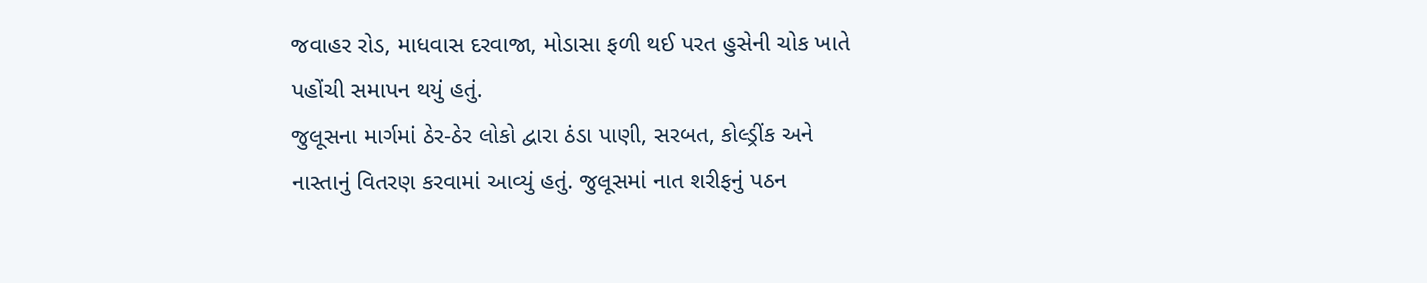જવાહર રોડ, માધવાસ દરવાજા, મોડાસા ફળી થઈ પરત હુસેની ચોક ખાતે પહોંચી સમાપન થયું હતું.
જુલૂસના માર્ગમાં ઠેર-ઠેર લોકો દ્વારા ઠંડા પાણી, સરબત, કોલ્ડ્રીંક અને નાસ્તાનું વિતરણ કરવામાં આવ્યું હતું. જુલૂસમાં નાત શરીફનું પઠન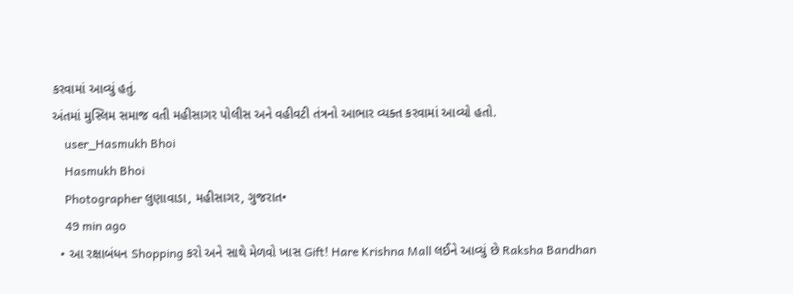કરવામાં આવ્યું હતું.
અંતમાં મુસ્લિમ સમાજ વતી મહીસાગર પોલીસ અને વહીવટી તંત્રનો આભાર વ્યક્ત કરવામાં આવ્યો હતો.
    user_Hasmukh Bhoi
    Hasmukh Bhoi
    Photographer લુણાવાડા, મહીસાગર, ગુજરાત•
    49 min ago
  • આ રક્ષાબંધન Shopping કરો અને સાથે મેળવો ખાસ Gift! Hare Krishna Mall લઈને આવ્યું છે Raksha Bandhan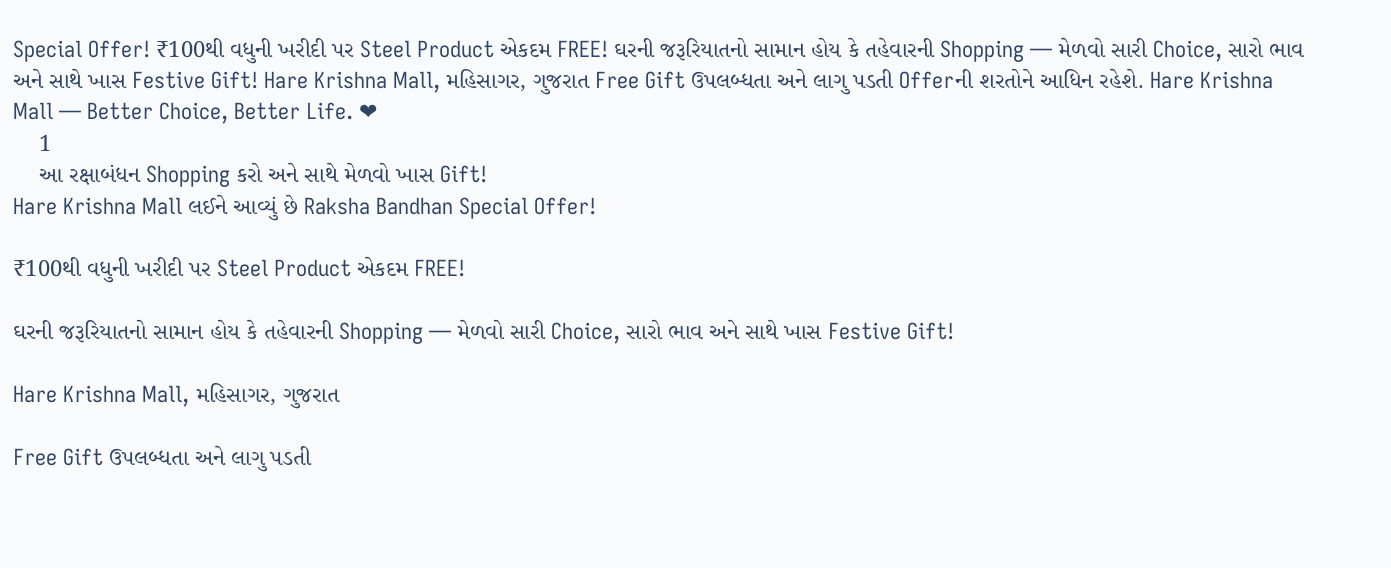Special Offer! ₹100થી વધુની ખરીદી પર Steel Product એકદમ FREE! ઘરની જરૂરિયાતનો સામાન હોય કે તહેવારની Shopping — મેળવો સારી Choice, સારો ભાવ અને સાથે ખાસ Festive Gift! Hare Krishna Mall, મહિસાગર, ગુજરાત Free Gift ઉપલબ્ધતા અને લાગુ પડતી Offerની શરતોને આધિન રહેશે. Hare Krishna Mall — Better Choice, Better Life. ❤
    1
    આ રક્ષાબંધન Shopping કરો અને સાથે મેળવો ખાસ Gift!
Hare Krishna Mall લઈને આવ્યું છે Raksha Bandhan Special Offer!

₹100થી વધુની ખરીદી પર Steel Product એકદમ FREE!

ઘરની જરૂરિયાતનો સામાન હોય કે તહેવારની Shopping — મેળવો સારી Choice, સારો ભાવ અને સાથે ખાસ Festive Gift!

Hare Krishna Mall, મહિસાગર, ગુજરાત

Free Gift ઉપલબ્ધતા અને લાગુ પડતી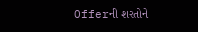Offerની શરતોને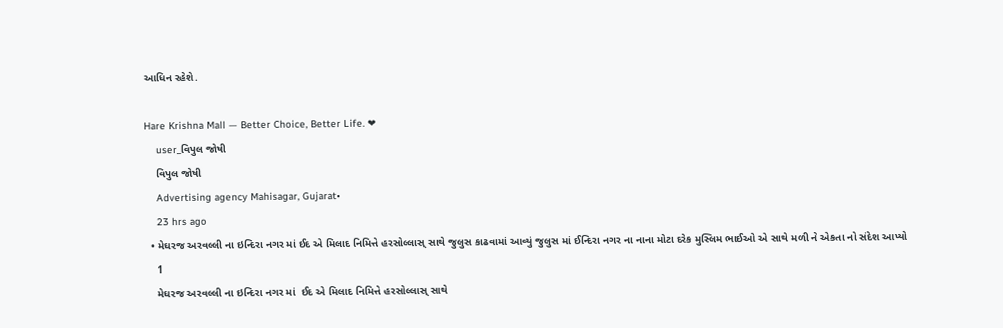આધિન રહેશે.

Hare Krishna Mall — Better Choice, Better Life. ❤
    user_વિપુલ જોષી
    વિપુલ જોષી
    Advertising agency Mahisagar, Gujarat•
    23 hrs ago
  • મેઘરજ અરવલ્લી ના ઇન્દિરા નગર માં ઈદ એ મિલાદ નિમિત્તે હરસોલ્લાસ્ સાથે જુલુસ કાઢવામાં આવ્યું જુલુસ માં ઈન્દિરા નગર ના નાના મોટા દરેક મુસ્લિમ ભાઈઓ એ સાથે મળી ને એકતા નો સંદેશ આપ્યો
    1
    મેઘરજ અરવલ્લી ના ઇન્દિરા નગર માં  ઈદ એ મિલાદ નિમિત્તે હરસોલ્લાસ્ સાથે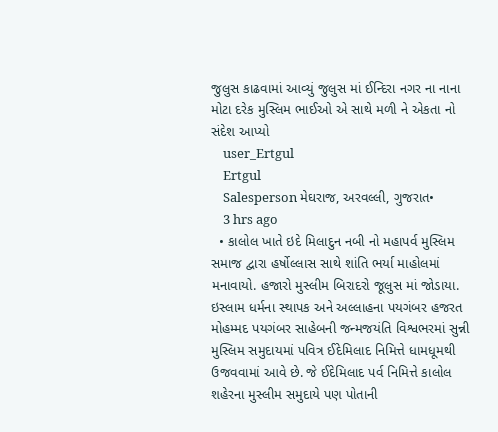જુલુસ કાઢવામાં આવ્યું જુલુસ માં ઈન્દિરા નગર ના નાના મોટા દરેક મુસ્લિમ ભાઈઓ એ સાથે મળી ને એકતા નો સંદેશ આપ્યો
    user_Ertgul
    Ertgul
    Salesperson મેઘરાજ, અરવલ્લી, ગુજરાત•
    3 hrs ago
  • કાલોલ ખાતે ઇદે મિલાદુન નબી નો મહાપર્વ મુસ્લિમ સમાજ દ્વારા હર્ષોલ્લાસ સાથે શાંતિ ભર્યા માહોલમાં મનાવાયો. હજારો મુસ્લીમ બિરાદરો જૂલુસ માં જોડાયા. ઇસ્લામ ધર્મના સ્થાપક અને અલ્લાહના પયગંબર હજરત મોહમ્મદ પયગંબર સાહેબની જન્મજયંતિ વિશ્વભરમાં સુન્ની મુસ્લિમ સમુદાયમાં પવિત્ર ઈદેમિલાદ નિમિત્તે ધામધૂમથી ઉજવવામાં આવે છે. જે ઈદેમિલાદ પર્વ નિમિત્તે કાલોલ શહેરના મુસ્લીમ સમુદાયે પણ પોતાની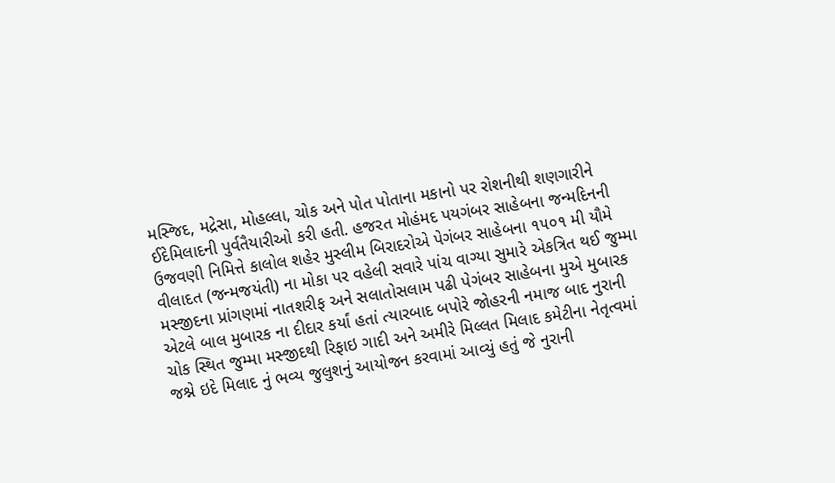મસ્જિદ, મદ્રેસા, મોહલ્લા, ચોક અને પોત પોતાના મકાનો પર રોશનીથી શણગારીને ઈદેમિલાદની પુર્વતૈયારીઓ કરી હતી. હજરત મોહંમદ પયગંબર સાહેબના જન્મદિનની ઉજવણી નિમિત્તે કાલોલ શહેર મુસ્લીમ બિરાદરોએ પેગંબર સાહેબના ૧૫૦૧ મી યૌમે વીલાદત (જન્મજયંતી) ના મોકા પર વહેલી સવારે પાંચ વાગ્યા સુમારે એકત્રિત થઈ જુમ્મા મસ્જીદના પ્રાંગણમાં નાતશરીફ અને સલાતોસલામ પઢી પેગંબર સાહેબના મુએ મુબારક એટલે બાલ મુબારક ના દીદાર કર્યાં હતાં ત્યારબાદ બપોરે જોહરની નમાજ બાદ નુરાની ચોક સ્થિત જુમ્મા મસ્જીદથી રિફાઇ ગાદી અને અમીરે મિલ્લત મિલાદ કમેટીના નેતૃત્વમાં જશ્ને ઇદે મિલાદ નું ભવ્ય જુલુશનું આયોજન કરવામાં આવ્યું હતું જે નુરાની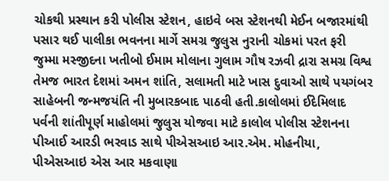ચોકથી પ્રસ્થાન કરી પોલીસ સ્ટેશન, હાઇવે બસ સ્ટેશનથી મેઈન બજારમાંથી પસાર થઈ પાલીકા ભવનના માર્ગે સમગ્ર જુલુસ નુરાની ચોકમાં પરત ફરી જુમ્મા મસ્જીદના ખતીબો ઈમામ મોલાના ગુલામ ગૌષ રઝવી દ્રારા સમગ્ર વિશ્વ તેમજ ભારત દેશમાં અમન શાંતિ, સલામતી માટે ખાસ દુવાઓ સાથે પયગંબર સાહેબની જન્મજયંતિ ની મુબારકબાદ પાઠવી હતી.કાલોલમાં ઈદેમિલાદ પર્વની શાંતીપૂર્ણ માહોલમાં જુલુસ યોજવા માટે કાલોલ પોલીસ સ્ટેશનના પીઆઈ આરડી ભરવાડ સાથે પીએસઆઇ આર.એમ. મોહનીયા, પીએસઆઇ એસ આર મકવાણા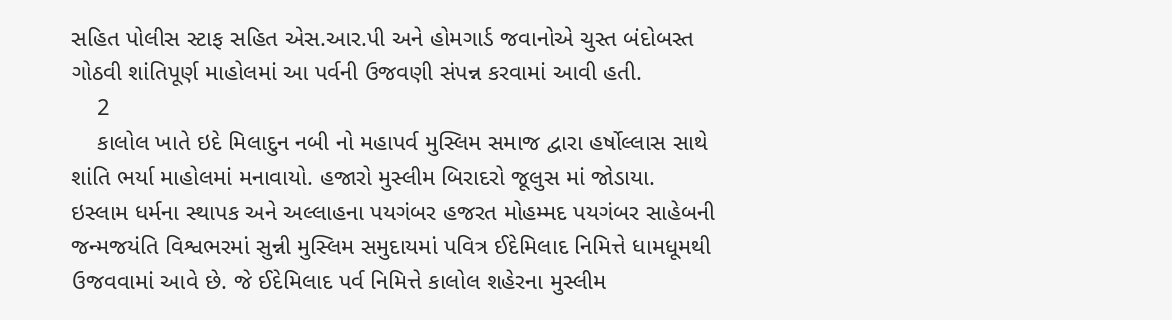સહિત પોલીસ સ્ટાફ સહિત એસ.આર.પી અને હોમગાર્ડ જવાનોએ ચુસ્ત બંદોબસ્ત ગોઠવી શાંતિપૂર્ણ માહોલમાં આ પર્વની ઉજવણી સંપન્ન કરવામાં આવી હતી.
    2
    કાલોલ ખાતે ઇદે મિલાદુન નબી નો મહાપર્વ મુસ્લિમ સમાજ દ્વારા હર્ષોલ્લાસ સાથે શાંતિ ભર્યા માહોલમાં મનાવાયો. હજારો મુસ્લીમ બિરાદરો જૂલુસ માં જોડાયા.
ઇસ્લામ ધર્મના સ્થાપક અને અલ્લાહના પયગંબર હજરત મોહમ્મદ પયગંબર સાહેબની જન્મજયંતિ વિશ્વભરમાં સુન્ની મુસ્લિમ સમુદાયમાં પવિત્ર ઈદેમિલાદ નિમિત્તે ધામધૂમથી ઉજવવામાં આવે છે. જે ઈદેમિલાદ પર્વ નિમિત્તે કાલોલ શહેરના મુસ્લીમ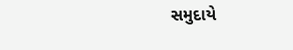સમુદાયે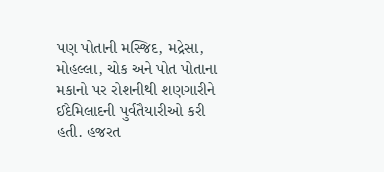પણ પોતાની મસ્જિદ, મદ્રેસા, મોહલ્લા, ચોક અને પોત પોતાના મકાનો પર રોશનીથી શણગારીને ઈદેમિલાદની પુર્વતૈયારીઓ કરી હતી. હજરત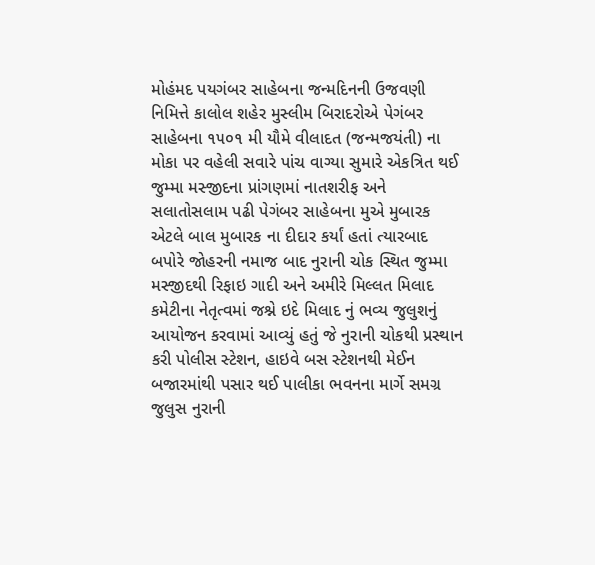મોહંમદ પયગંબર સાહેબના જન્મદિનની ઉજવણી નિમિત્તે કાલોલ શહેર મુસ્લીમ બિરાદરોએ પેગંબર સાહેબના ૧૫૦૧ મી યૌમે વીલાદત (જન્મજયંતી) ના મોકા પર વહેલી સવારે પાંચ વાગ્યા સુમારે એકત્રિત થઈ જુમ્મા મસ્જીદના પ્રાંગણમાં નાતશરીફ અને સલાતોસલામ પઢી પેગંબર સાહેબના મુએ મુબારક એટલે બાલ મુબારક ના દીદાર કર્યાં હતાં ત્યારબાદ બપોરે જોહરની નમાજ બાદ નુરાની ચોક સ્થિત જુમ્મા મસ્જીદથી રિફાઇ ગાદી અને અમીરે મિલ્લત મિલાદ કમેટીના નેતૃત્વમાં જશ્ને ઇદે મિલાદ નું ભવ્ય જુલુશનું આયોજન કરવામાં આવ્યું હતું જે નુરાની ચોકથી પ્રસ્થાન કરી પોલીસ સ્ટેશન, હાઇવે બસ સ્ટેશનથી મેઈન બજારમાંથી પસાર થઈ પાલીકા ભવનના માર્ગે સમગ્ર જુલુસ નુરાની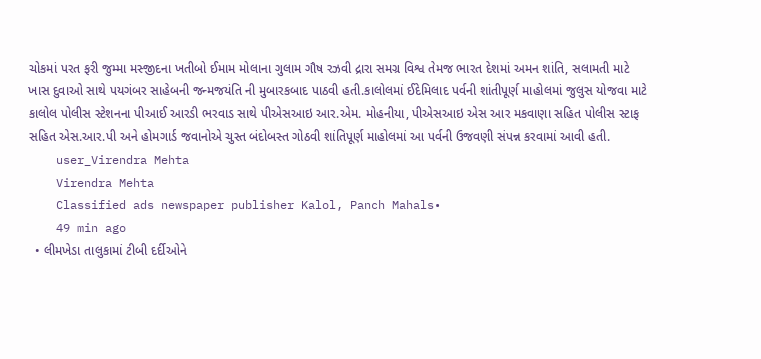ચોકમાં પરત ફરી જુમ્મા મસ્જીદના ખતીબો ઈમામ મોલાના ગુલામ ગૌષ રઝવી દ્રારા સમગ્ર વિશ્વ તેમજ ભારત દેશમાં અમન શાંતિ, સલામતી માટે ખાસ દુવાઓ સાથે પયગંબર સાહેબની જન્મજયંતિ ની મુબારકબાદ પાઠવી હતી.કાલોલમાં ઈદેમિલાદ પર્વની શાંતીપૂર્ણ માહોલમાં જુલુસ યોજવા માટે કાલોલ પોલીસ સ્ટેશનના પીઆઈ આરડી ભરવાડ સાથે પીએસઆઇ આર.એમ. મોહનીયા, પીએસઆઇ એસ આર મકવાણા સહિત પોલીસ સ્ટાફ સહિત એસ.આર.પી અને હોમગાર્ડ જવાનોએ ચુસ્ત બંદોબસ્ત ગોઠવી શાંતિપૂર્ણ માહોલમાં આ પર્વની ઉજવણી સંપન્ન કરવામાં આવી હતી.
    user_Virendra Mehta
    Virendra Mehta
    Classified ads newspaper publisher Kalol, Panch Mahals•
    49 min ago
  • લીમખેડા તાલુકામાં ટીબી દર્દીઓને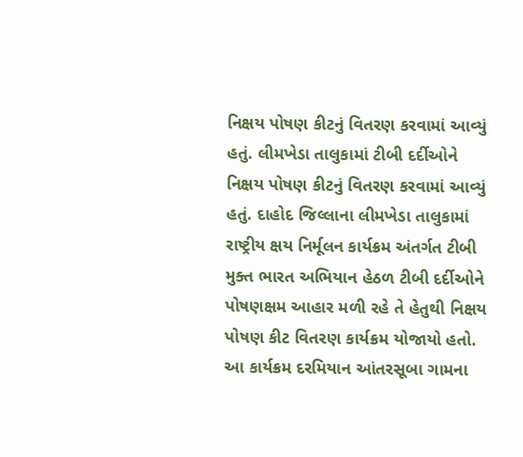નિક્ષય પોષણ કીટનું વિતરણ કરવામાં આવ્યું હતું. લીમખેડા તાલુકામાં ટીબી દર્દીઓને નિક્ષય પોષણ કીટનું વિતરણ કરવામાં આવ્યું હતું. દાહોદ જિલ્લાના લીમખેડા તાલુકામાં રાષ્ટ્રીય ક્ષય નિર્મૂલન કાર્યક્રમ અંતર્ગત ટીબી મુક્ત ભારત અભિયાન હેઠળ ટીબી દર્દીઓને પોષણક્ષમ આહાર મળી રહે તે હેતુથી નિક્ષય પોષણ કીટ વિતરણ કાર્યક્રમ યોજાયો હતો. આ કાર્યક્રમ દરમિયાન આંતરસૂબા ગામના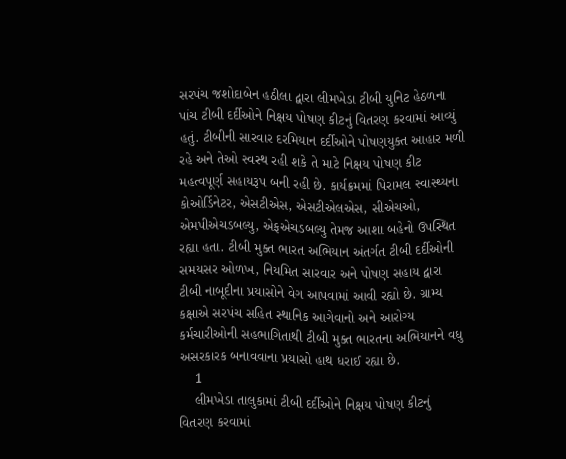સરપંચ જશોદાબેન હઠીલા દ્વારા લીમખેડા ટીબી યુનિટ હેઠળના પાંચ ટીબી દર્દીઓને નિક્ષય પોષણ કીટનું વિતરણ કરવામાં આવ્યું હતું. ટીબીની સારવાર દરમિયાન દર્દીઓને પોષણયુક્ત આહાર મળી રહે અને તેઓ સ્વસ્થ રહી શકે તે માટે નિક્ષય પોષણ કીટ મહત્વપૂર્ણ સહાયરૂપ બની રહી છે. કાર્યક્રમમાં પિરામલ સ્વાસ્થ્યના કોઓર્ડિનેટર, એસટીએસ, એસટીએલએસ, સીએચઓ, એમપીએચડબલ્યુ, એફએચડબલ્યુ તેમજ આશા બહેનો ઉપસ્થિત રહ્યા હતા. ટીબી મુક્ત ભારત અભિયાન અંતર્ગત ટીબી દર્દીઓની સમયસર ઓળખ, નિયમિત સારવાર અને પોષણ સહાય દ્વારા ટીબી નાબૂદીના પ્રયાસોને વેગ આપવામાં આવી રહ્યો છે. ગ્રામ્ય કક્ષાએ સરપંચ સહિત સ્થાનિક આગેવાનો અને આરોગ્ય કર્મચારીઓની સહભાગિતાથી ટીબી મુક્ત ભારતના અભિયાનને વધુ અસરકારક બનાવવાના પ્રયાસો હાથ ધરાઈ રહ્યા છે.
    1
    લીમખેડા તાલુકામાં ટીબી દર્દીઓને નિક્ષય પોષણ કીટનું વિતરણ કરવામાં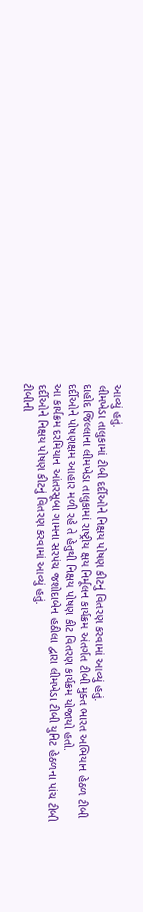આવ્યું હતું.
લીમખેડા તાલુકામાં ટીબી દર્દીઓને નિક્ષય પોષણ કીટનું વિતરણ કરવામાં આવ્યું હતું.
દાહોદ જિલ્લાના લીમખેડા તાલુકામાં રાષ્ટ્રીય ક્ષય નિર્મૂલન કાર્યક્રમ અંતર્ગત ટીબી મુક્ત ભારત અભિયાન હેઠળ ટીબી દર્દીઓને પોષણક્ષમ આહાર મળી રહે તે હેતુથી નિક્ષય પોષણ કીટ વિતરણ કાર્યક્રમ યોજાયો હતો.
આ કાર્યક્રમ દરમિયાન આંતરસૂબા ગામના સરપંચ જશોદાબેન હઠીલા દ્વારા લીમખેડા ટીબી યુનિટ હેઠળના પાંચ ટીબી દર્દીઓને નિક્ષય પોષણ કીટનું વિતરણ કરવામાં આવ્યું હતું.
ટીબીની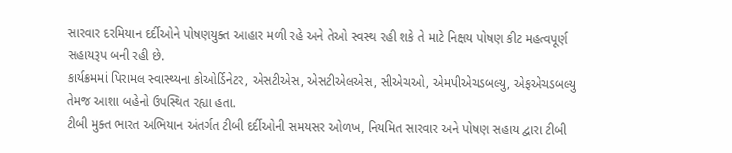સારવાર દરમિયાન દર્દીઓને પોષણયુક્ત આહાર મળી રહે અને તેઓ સ્વસ્થ રહી શકે તે માટે નિક્ષય પોષણ કીટ મહત્વપૂર્ણ સહાયરૂપ બની રહી છે.
કાર્યક્રમમાં પિરામલ સ્વાસ્થ્યના કોઓર્ડિનેટર, એસટીએસ, એસટીએલએસ, સીએચઓ, એમપીએચડબલ્યુ, એફએચડબલ્યુ તેમજ આશા બહેનો ઉપસ્થિત રહ્યા હતા.
ટીબી મુક્ત ભારત અભિયાન અંતર્ગત ટીબી દર્દીઓની સમયસર ઓળખ, નિયમિત સારવાર અને પોષણ સહાય દ્વારા ટીબી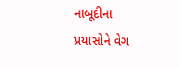નાબૂદીના પ્રયાસોને વેગ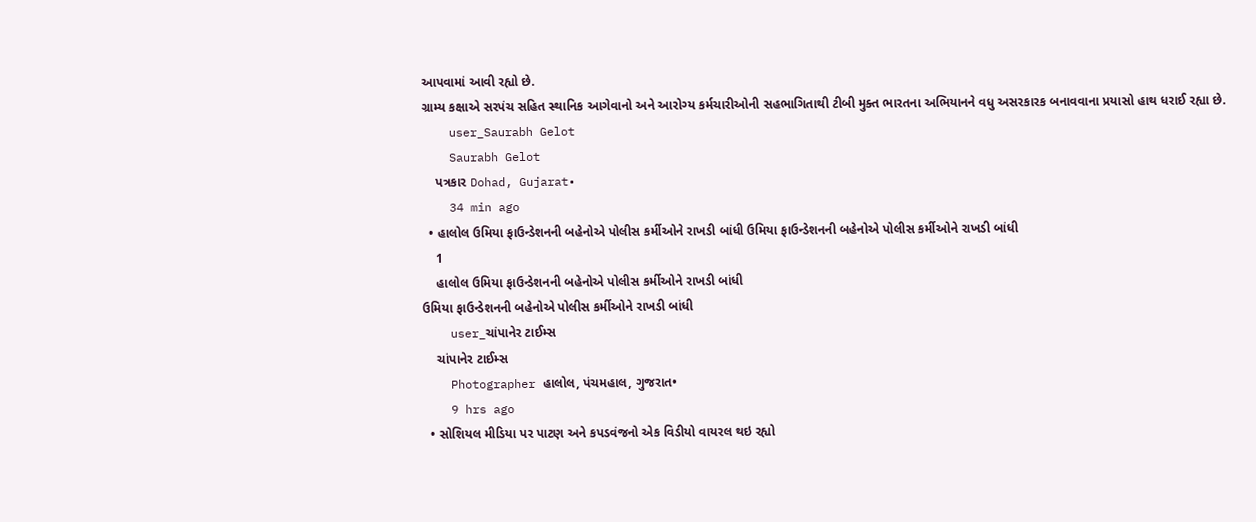આપવામાં આવી રહ્યો છે.
ગ્રામ્ય કક્ષાએ સરપંચ સહિત સ્થાનિક આગેવાનો અને આરોગ્ય કર્મચારીઓની સહભાગિતાથી ટીબી મુક્ત ભારતના અભિયાનને વધુ અસરકારક બનાવવાના પ્રયાસો હાથ ધરાઈ રહ્યા છે.
    user_Saurabh Gelot
    Saurabh Gelot
    પત્રકાર Dohad, Gujarat•
    34 min ago
  • હાલોલ ઉમિયા ફાઉન્ડેશનની બહેનોએ પોલીસ કર્મીઓને રાખડી બાંધી ઉમિયા ફાઉન્ડેશનની બહેનોએ પોલીસ કર્મીઓને રાખડી બાંધી
    1
    હાલોલ ઉમિયા ફાઉન્ડેશનની બહેનોએ પોલીસ કર્મીઓને રાખડી બાંધી
ઉમિયા ફાઉન્ડેશનની બહેનોએ પોલીસ કર્મીઓને રાખડી બાંધી
    user_ચાંપાનેર ટાઈમ્સ
    ચાંપાનેર ટાઈમ્સ
    Photographer હાલોલ, પંચમહાલ, ગુજરાત•
    9 hrs ago
  • સોશિયલ મીડિયા પર પાટણ અને કપડવંજનો એક વિડીયો વાયરલ થઇ રહ્યો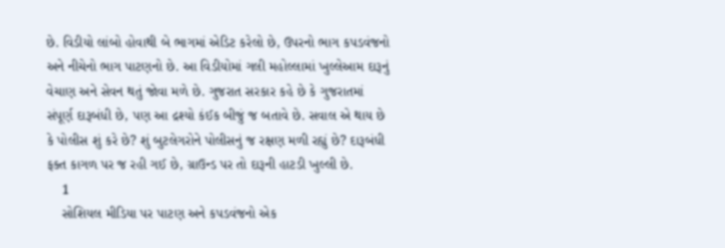છે. વિડીયો લાંબો હોવાથી બે ભાગમાં એડિટ કરેલો છે, ઉપરનો ભાગ કપડવંજનો અને નીચેનો ભાગ પાટણનો છે. આ વિડીયોમાં ગલી મહોલ્લામાં ખુલ્લેઆમ દારૂનું વેચાણ અને સેવન થતું જોવા મળે છે. ગુજરાત સરકાર કહે છે કે ગુજરાતમાં સંપૂર્ણ દારૂબંધી છે, પણ આ દ્રશ્યો કંઈક બીજું જ બતાવે છે. સવાલ એ થાય છે કે પોલીસ શું કરે છે? શું બુટલેગરોને પોલીસનું જ રક્ષણ મળી રહ્યું છે? દારૂબંધી ફક્ત કાગળ પર જ રહી ગઈ છે, ગ્રાઉન્ડ પર તો દારૂની હાટડી ખુલ્લી છે.
    1
    સોશિયલ મીડિયા પર પાટણ અને કપડવંજનો એક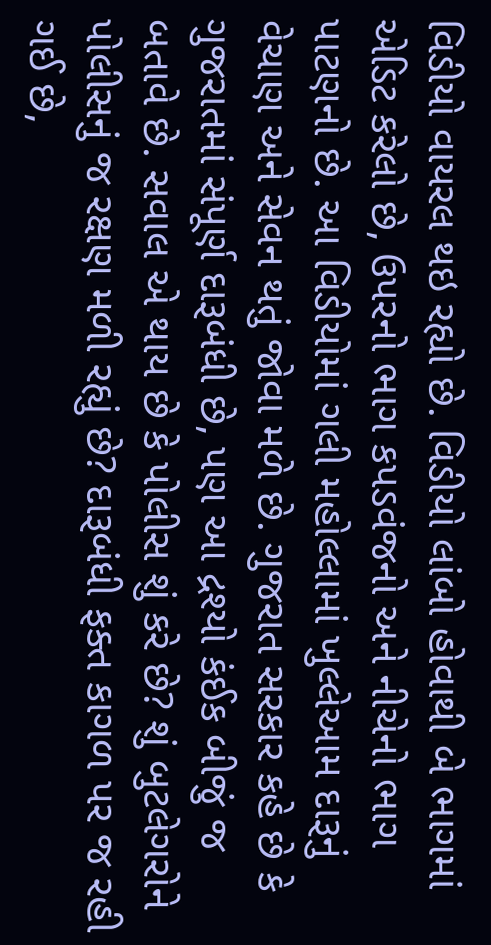વિડીયો વાયરલ થઇ રહ્યો છે. વિડીયો લાંબો હોવાથી બે ભાગમાં એડિટ કરેલો છે, ઉપરનો ભાગ કપડવંજનો અને નીચેનો ભાગ પાટણનો છે. આ વિડીયોમાં ગલી મહોલ્લામાં ખુલ્લેઆમ દારૂનું વેચાણ અને સેવન થતું જોવા મળે છે. ગુજરાત સરકાર કહે છે કે ગુજરાતમાં સંપૂર્ણ દારૂબંધી છે, પણ આ દ્રશ્યો કંઈક બીજું જ બતાવે છે. સવાલ એ થાય છે કે પોલીસ શું કરે છે? શું બુટલેગરોને પોલીસનું જ રક્ષણ મળી રહ્યું છે? દારૂબંધી ફક્ત કાગળ પર જ રહી ગઈ છે,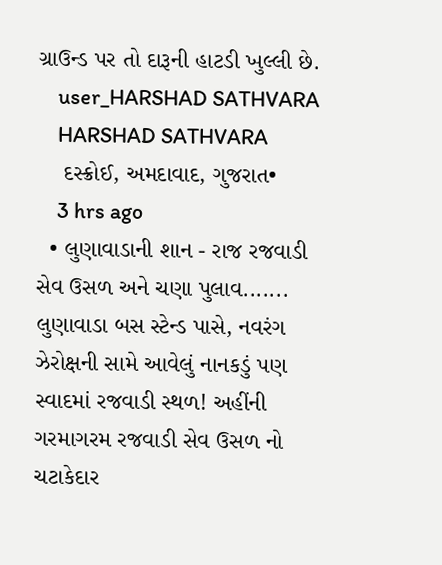ગ્રાઉન્ડ પર તો દારૂની હાટડી ખુલ્લી છે.
    user_HARSHAD SATHVARA
    HARSHAD SATHVARA
    દસ્ક્રોઈ, અમદાવાદ, ગુજરાત•
    3 hrs ago
  • લુણાવાડાની શાન - રાજ રજવાડી સેવ ઉસળ અને ચણા પુલાવ....... લુણાવાડા બસ સ્ટેન્ડ પાસે, નવરંગ ઝેરોક્ષની સામે આવેલું નાનકડું પણ સ્વાદમાં રજવાડી સ્થળ! અહીંની ગરમાગરમ રજવાડી સેવ ઉસળ નો ચટાકેદાર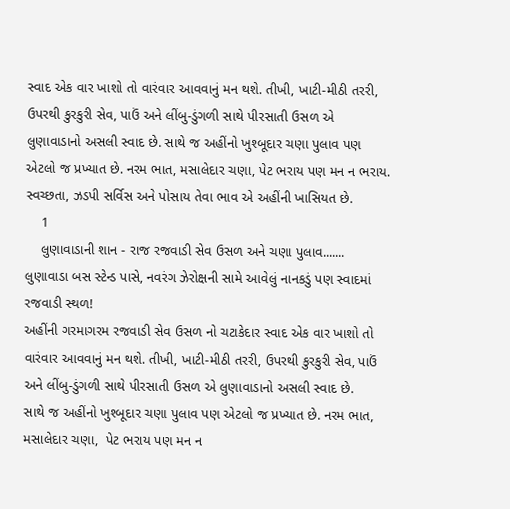સ્વાદ એક વાર ખાશો તો વારંવાર આવવાનું મન થશે. તીખી, ખાટી-મીઠી તરરી, ઉપરથી કુરકુરી સેવ, પાઉં અને લીંબુ-ડુંગળી સાથે પીરસાતી ઉસળ એ લુણાવાડાનો અસલી સ્વાદ છે. સાથે જ અહીંનો ખુશ્બૂદાર ચણા પુલાવ પણ એટલો જ પ્રખ્યાત છે. નરમ ભાત, મસાલેદાર ચણા, પેટ ભરાય પણ મન ન ભરાય. સ્વચ્છતા, ઝડપી સર્વિસ અને પોસાય તેવા ભાવ એ અહીંની ખાસિયત છે.
    1
    લુણાવાડાની શાન - રાજ રજવાડી સેવ ઉસળ અને ચણા પુલાવ.......
લુણાવાડા બસ સ્ટેન્ડ પાસે, નવરંગ ઝેરોક્ષની સામે આવેલું નાનકડું પણ સ્વાદમાં રજવાડી સ્થળ!
અહીંની ગરમાગરમ રજવાડી સેવ ઉસળ નો ચટાકેદાર સ્વાદ એક વાર ખાશો તો વારંવાર આવવાનું મન થશે. તીખી, ખાટી-મીઠી તરરી, ઉપરથી કુરકુરી સેવ, પાઉં અને લીંબુ-ડુંગળી સાથે પીરસાતી ઉસળ એ લુણાવાડાનો અસલી સ્વાદ છે.
સાથે જ અહીંનો ખુશ્બૂદાર ચણા પુલાવ પણ એટલો જ પ્રખ્યાત છે. નરમ ભાત, મસાલેદાર ચણા,  પેટ ભરાય પણ મન ન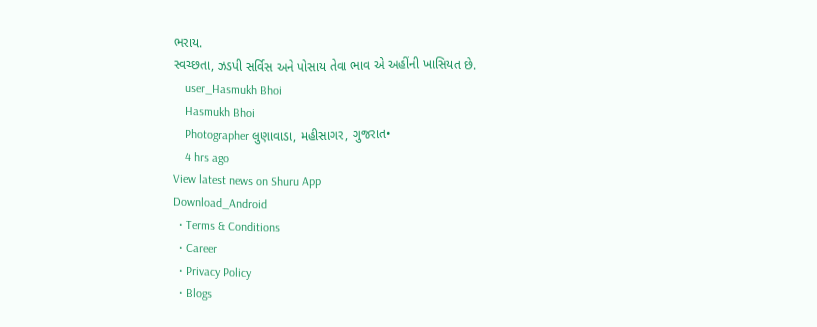ભરાય.
સ્વચ્છતા, ઝડપી સર્વિસ અને પોસાય તેવા ભાવ એ અહીંની ખાસિયત છે.
    user_Hasmukh Bhoi
    Hasmukh Bhoi
    Photographer લુણાવાડા, મહીસાગર, ગુજરાત•
    4 hrs ago
View latest news on Shuru App
Download_Android
  • Terms & Conditions
  • Career
  • Privacy Policy
  • Blogs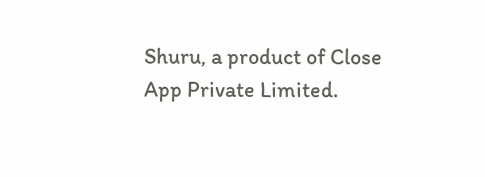Shuru, a product of Close App Private Limited.